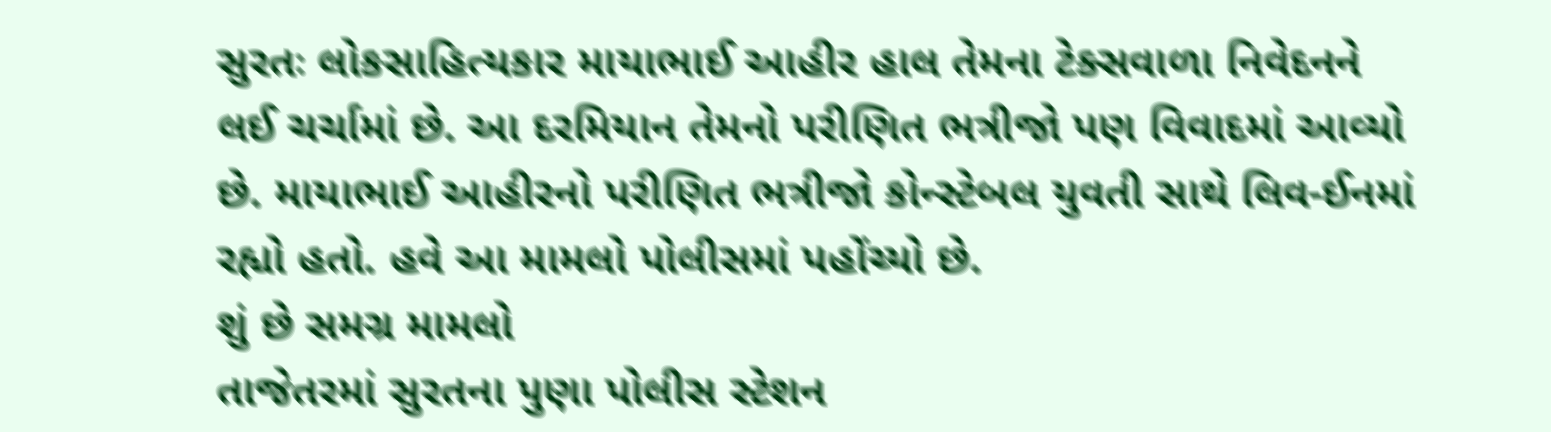સુરતઃ લોકસાહિત્યકાર માયાભાઈ આહીર હાલ તેમના ટેક્સવાળા નિવેદનને લઈ ચર્ચામાં છે. આ દરમિયાન તેમનો પરીણિત ભત્રીજો પણ વિવાદમાં આવ્યો છે. માયાભાઈ આહીરનો પરીણિત ભત્રીજો કોન્સ્ટેબલ યુવતી સાથે લિવ-ઈનમાં રહ્યો હતો. હવે આ મામલો પોલીસમાં પહોંચ્યો છે.
શું છે સમગ્ર મામલો
તાજેતરમાં સુરતના પુણા પોલીસ સ્ટેશન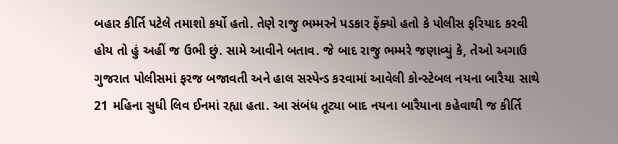બહાર કીર્તિ પટેલે તમાશો કર્યો હતો. તેણે રાજુ ભમ્મરને પડકાર ફેંક્યો હતો કે પોલીસ ફરિયાદ કરવી હોય તો હું અહીં જ ઉભી છું. સામે આવીને બતાવ. જે બાદ રાજુ ભમ્મરે જણાવ્યું કે, તેઓ અગાઉ ગુજરાત પોલીસમાં ફરજ બજાવતી અને હાલ સસ્પેન્ડ કરવામાં આવેલી કોન્સ્ટેબલ નયના બારૈયા સાથે 21 મહિના સુધી લિવ ઈનમાં રહ્યા હતા. આ સંબંધ તૂટ્યા બાદ નયના બારૈયાના કહેવાથી જ કીર્તિ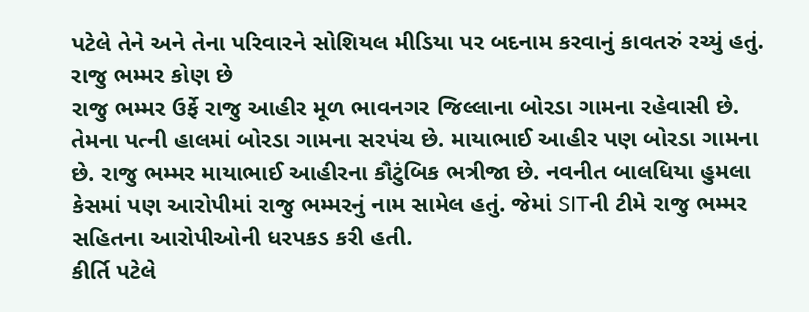પટેલે તેને અને તેના પરિવારને સોશિયલ મીડિયા પર બદનામ કરવાનું કાવતરું રચ્યું હતું.
રાજુ ભમ્મર કોણ છે
રાજુ ભમ્મર ઉર્ફે રાજુ આહીર મૂળ ભાવનગર જિલ્લાના બોરડા ગામના રહેવાસી છે. તેમના પત્ની હાલમાં બોરડા ગામના સરપંચ છે. માયાભાઈ આહીર પણ બોરડા ગામના છે. રાજુ ભમ્મર માયાભાઈ આહીરના કૌટુંબિક ભત્રીજા છે. નવનીત બાલધિયા હુમલા કેસમાં પણ આરોપીમાં રાજુ ભમ્મરનું નામ સામેલ હતું. જેમાં SITની ટીમે રાજુ ભમ્મર સહિતના આરોપીઓની ધરપકડ કરી હતી.
કીર્તિ પટેલે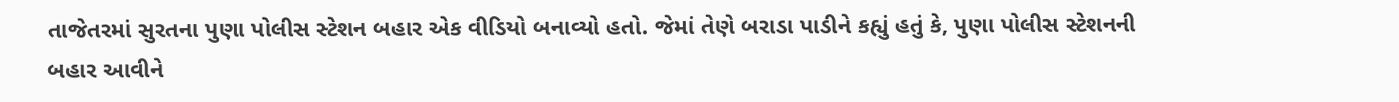તાજેતરમાં સુરતના પુણા પોલીસ સ્ટેશન બહાર એક વીડિયો બનાવ્યો હતો. જેમાં તેણે બરાડા પાડીને કહ્યું હતું કે, પુણા પોલીસ સ્ટેશનની બહાર આવીને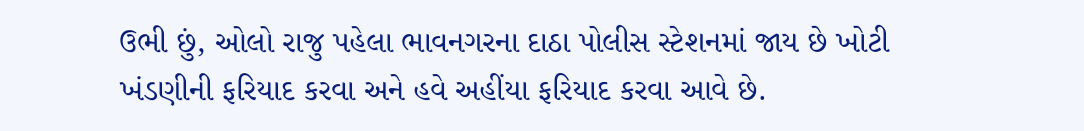ઉભી છું, ઓલો રાજુ પહેલા ભાવનગરના દાઠા પોલીસ સ્ટેશનમાં જાય છે ખોટી ખંડણીની ફરિયાદ કરવા અને હવે અહીંયા ફરિયાદ કરવા આવે છે.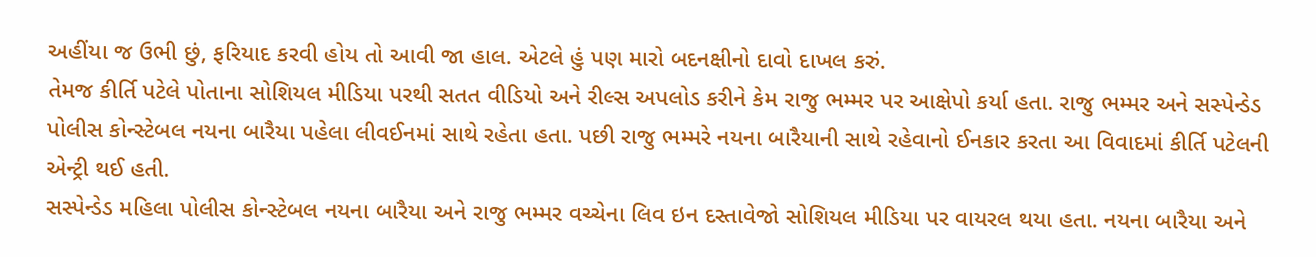અહીંયા જ ઉભી છું, ફરિયાદ કરવી હોય તો આવી જા હાલ. એટલે હું પણ મારો બદનક્ષીનો દાવો દાખલ કરું.
તેમજ કીર્તિ પટેલે પોતાના સોશિયલ મીડિયા પરથી સતત વીડિયો અને રીલ્સ અપલોડ કરીને કેમ રાજુ ભમ્મર પર આક્ષેપો કર્યા હતા. રાજુ ભમ્મર અને સસ્પેન્ડેડ પોલીસ કોન્સ્ટેબલ નયના બારૈયા પહેલા લીવઈનમાં સાથે રહેતા હતા. પછી રાજુ ભમ્મરે નયના બારૈયાની સાથે રહેવાનો ઈનકાર કરતા આ વિવાદમાં કીર્તિ પટેલની એન્ટ્રી થઈ હતી.
સસ્પેન્ડેડ મહિલા પોલીસ કોન્સ્ટેબલ નયના બારૈયા અને રાજુ ભમ્મર વચ્ચેના લિવ ઇન દસ્તાવેજો સોશિયલ મીડિયા પર વાયરલ થયા હતા. નયના બારૈયા અને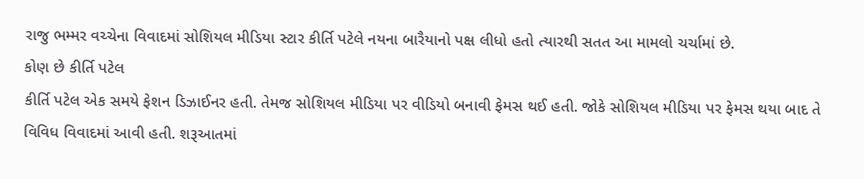રાજુ ભમ્મર વચ્ચેના વિવાદમાં સોશિયલ મીડિયા સ્ટાર કીર્તિ પટેલે નયના બારૈયાનો પક્ષ લીધો હતો ત્યારથી સતત આ મામલો ચર્ચામાં છે.
કોણ છે કીર્તિ પટેલ
કીર્તિ પટેલ એક સમયે ફેશન ડિઝાઈનર હતી. તેમજ સોશિયલ મીડિયા પર વીડિયો બનાવી ફેમસ થઈ હતી. જોકે સોશિયલ મીડિયા પર ફેમસ થયા બાદ તે વિવિધ વિવાદમાં આવી હતી. શરૂઆતમાં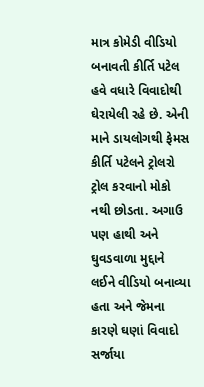માત્ર કોમેડી વીડિયો બનાવતી કીર્તિ પટેલ હવે વધારે વિવાદોથી ઘેરાયેલી રહે છે. એની માને ડાયલોગથી ફેમસ કીર્તિ પટેલને ટ્રોલરો ટ્રોલ કરવાનો મોકો નથી છોડતા. અગાઉ પણ હાથી અને ઘુવડવાળા મુદ્દાને લઈને વીડિયો બનાવ્યા હતા અને જેમના કારણે ઘણાં વિવાદો સર્જાયા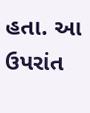હતા. આ ઉપરાંત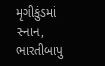મૃગીકુંડમાં સ્નાન, ભારતીબાપુ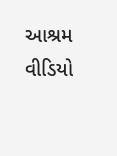આશ્રમ વીડિયો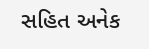સહિત અનેક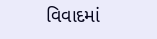વિવાદમાં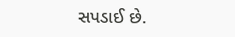સપડાઈ છે.